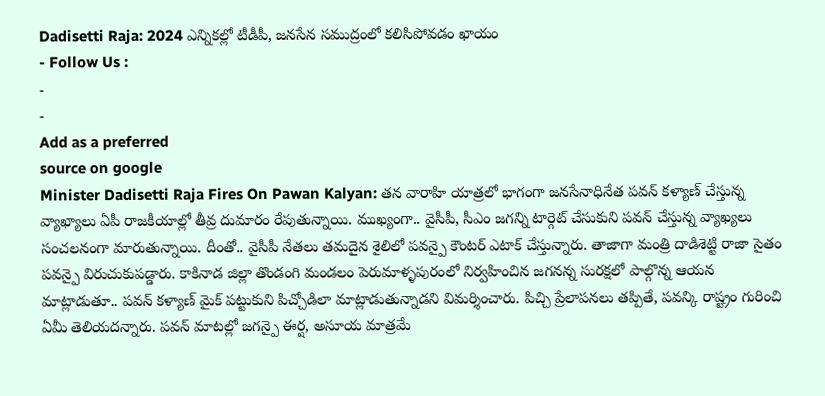Dadisetti Raja: 2024 ఎన్నికల్లో టీడీపీ, జనసేన సముద్రంలో కలిసిపోవడం ఖాయం
- Follow Us :
-
-
Add as a preferred
source on google
Minister Dadisetti Raja Fires On Pawan Kalyan: తన వారాహి యాత్రలో భాగంగా జనసేనాధినేత పవన్ కళ్యాణ్ చేస్తున్న వ్యాఖ్యాలు ఏపీ రాజకీయాల్లో తీవ్ర దుమారం రేపుతున్నాయి. ముఖ్యంగా.. వైసీపీ, సీఎం జగన్ని టార్గెట్ చేసుకుని పవన్ చేస్తున్న వ్యాఖ్యలు సంచలనంగా మారుతున్నాయి. దీంతో.. వైసీపీ నేతలు తమదైన శైలిలో పవన్పై కౌంటర్ ఎటాక్ చేస్తున్నారు. తాజాగా మంత్రి దాడిశెట్టి రాజా సైతం పవన్పై విరుచుకుపడ్డారు. కాకినాడ జిల్లా తొండంగి మండలం పెరుమాళ్ళపురంలో నిర్వహించిన జగనన్న సురక్షలో పాల్గొన్న ఆయన మాట్లాడుతూ.. పవన్ కళ్యాణ్ మైక్ పట్టుకుని పిచ్చోడిలా మాట్లాడుతున్నాడని విమర్శించారు. పిచ్చి ప్రేలాపనలు తప్పితే, పవన్కి రాష్ట్రం గురించి ఏమీ తెలియదన్నారు. పవన్ మాటల్లో జగన్పై ఈర్ష, అసూయ మాత్రమే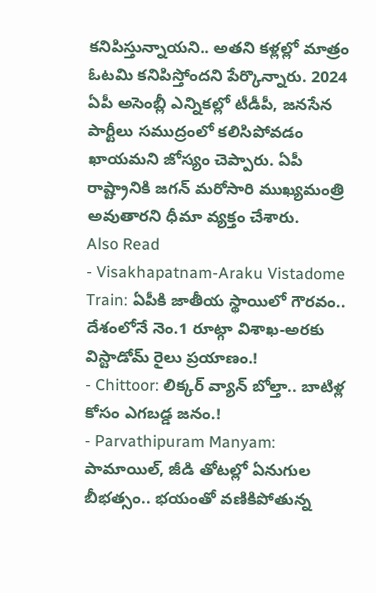కనిపిస్తున్నాయని.. అతని కళ్లల్లో మాత్రం ఓటమి కనిపిస్తోందని పేర్కొన్నారు. 2024 ఏపీ అసెంబ్లీ ఎన్నికల్లో టీడీపీ, జనసేన పార్టీలు సముద్రంలో కలిసిపోవడం ఖాయమని జోస్యం చెప్పారు. ఏపీ రాష్ట్రానికి జగన్ మరోసారి ముఖ్యమంత్రి అవుతారని ధీమా వ్యక్తం చేశారు.
Also Read
- Visakhapatnam-Araku Vistadome Train: ఏపీకి జాతీయ స్థాయిలో గౌరవం.. దేశంలోనే నెం.1 రూట్గా విశాఖ-అరకు విస్టాడోమ్ రైలు ప్రయాణం.!
- Chittoor: లిక్కర్ వ్యాన్ బోల్తా.. బాటిళ్ల కోసం ఎగబడ్డ జనం.!
- Parvathipuram Manyam: పామాయిల్, జీడి తోటల్లో ఏనుగుల బీభత్సం.. భయంతో వణికిపోతున్న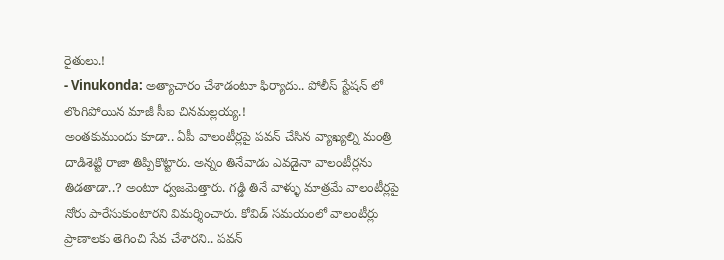రైతులు.!
- Vinukonda: అత్యాచారం చేశాడంటూ ఫిర్యాదు.. పోలీస్ స్టేషన్ లో లొంగిపోయిన మాజీ సీఐ చినమల్లయ్య.!
అంతకుముందు కూడా.. ఏపీ వాలంటీర్లపై పవన్ చేసిన వ్యాఖ్యల్ని మంత్రి దాడిశెట్టి రాజా తిప్పికొట్టారు. అన్నం తినేవాడు ఎవడైనా వాలంటీర్లను తిడతాడా..? అంటూ ధ్వజమెత్తారు. గడ్డి తినే వాళ్ళు మాత్రమే వాలంటీర్లపై నోరు పారేసుకుంటారని విమర్శించారు. కోవిడ్ సమయంలో వాలంటీర్లు ప్రాణాలకు తెగించి సేవ చేశారని.. పవన్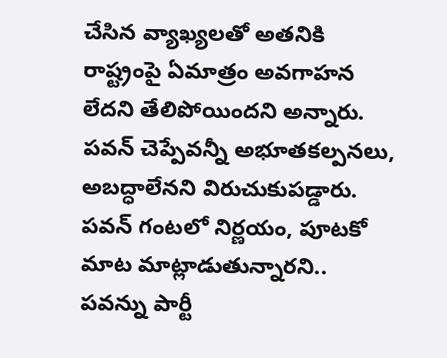చేసిన వ్యాఖ్యలతో అతనికి రాష్ట్రంపై ఏమాత్రం అవగాహన లేదని తేలిపోయిందని అన్నారు. పవన్ చెప్పేవన్నీ అభూతకల్పనలు, అబద్ధాలేనని విరుచుకుపడ్డారు. పవన్ గంటలో నిర్ణయం, పూటకో మాట మాట్లాడుతున్నారని.. పవన్ను పార్టీ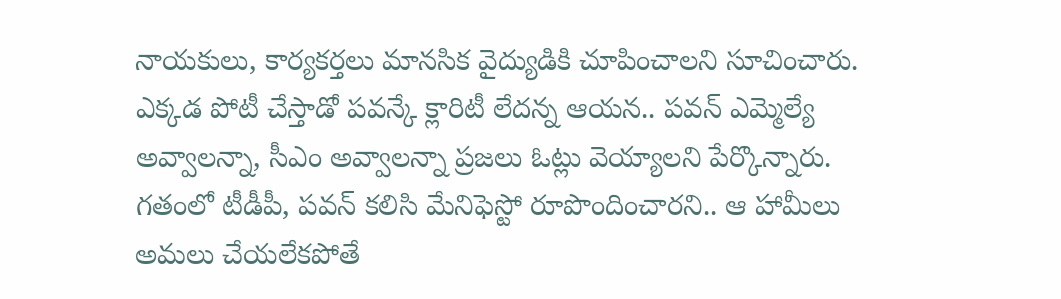నాయకులు, కార్యకర్తలు మానసిక వైద్యుడికి చూపించాలని సూచించారు. ఎక్కడ పోటీ చేస్తాడో పవన్కే క్లారిటీ లేదన్న ఆయన.. పవన్ ఎమ్మెల్యే అవ్వాలన్నా, సీఎం అవ్వాలన్నా ప్రజలు ఓట్లు వెయ్యాలని పేర్కొన్నారు. గతంలో టీడీపీ, పవన్ కలిసి మేనిఫెస్టో రూపొందించారని.. ఆ హామీలు అమలు చేయలేకపోతే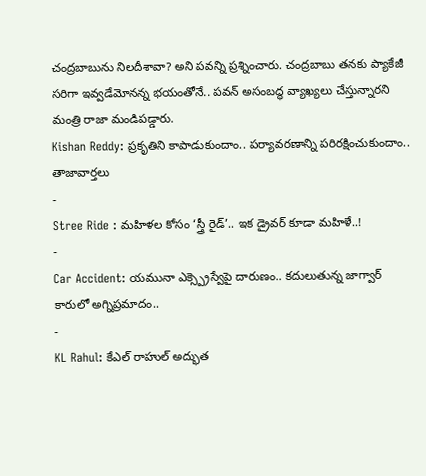చంద్రబాబును నిలదీశావా? అని పవన్ని ప్రశ్నించారు. చంద్రబాబు తనకు ప్యాకేజీ సరిగా ఇవ్వడేమోనన్న భయంతోనే.. పవన్ అసంబద్ధ వ్యాఖ్యలు చేస్తున్నారని మంత్రి రాజా మండిపడ్డారు.
Kishan Reddy: ప్రకృతిని కాపాడుకుందాం.. పర్యావరణాన్ని పరిరక్షించుకుందాం..
తాజావార్తలు
-
Stree Ride : మహిళల కోసం ‘స్త్రీ రైడ్’.. ఇక డ్రైవర్ కూడా మహిళే..!
-
Car Accident: యమునా ఎక్స్ప్రెస్వేపై దారుణం.. కదులుతున్న జాగ్వార్ కారులో అగ్నిప్రమాదం..
-
KL Rahul: కేఎల్ రాహుల్ అద్భుత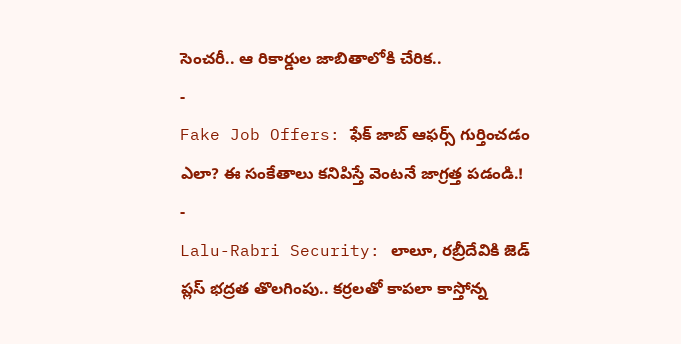సెంచరీ.. ఆ రికార్డుల జాబితాలోకి చేరిక..
-
Fake Job Offers: ఫేక్ జాబ్ ఆఫర్స్ గుర్తించడం ఎలా? ఈ సంకేతాలు కనిపిస్తే వెంటనే జాగ్రత్త పడండి.!
-
Lalu-Rabri Security: లాలూ, రబ్రీదేవికి జెడ్ ప్లస్ భద్రత తొలగింపు.. కర్రలతో కాపలా కాస్తోన్న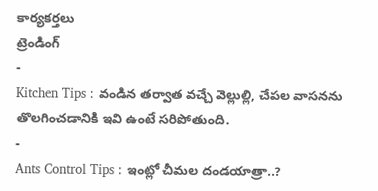కార్యకర్తలు
ట్రెండింగ్
-
Kitchen Tips : వండిన తర్వాత వచ్చే వెల్లుల్లి, చేపల వాసనను తొలగించడానికి ఇవి ఉంటే సరిపోతుంది.
-
Ants Control Tips : ఇంట్లో చీమల దండయాత్రా..?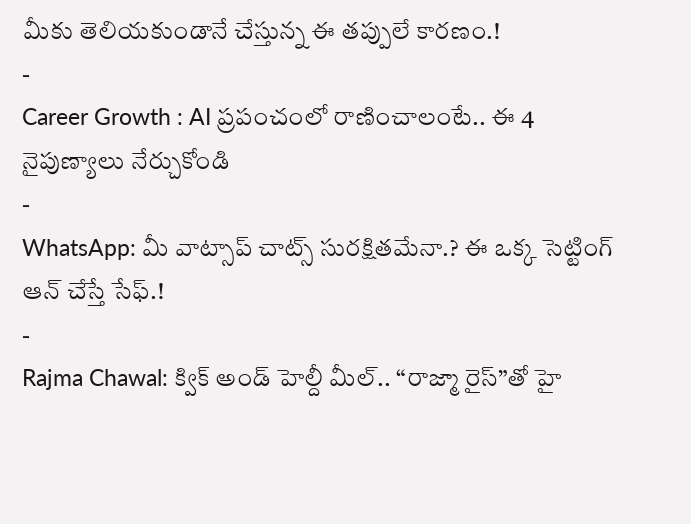మీకు తెలియకుండానే చేస్తున్న ఈ తప్పులే కారణం.!
-
Career Growth : AI ప్రపంచంలో రాణించాలంటే.. ఈ 4 నైపుణ్యాలు నేర్చుకోండి
-
WhatsApp: మీ వాట్సాప్ చాట్స్ సురక్షితమేనా.? ఈ ఒక్క సెట్టింగ్ ఆన్ చేస్తే సేఫ్.!
-
Rajma Chawal: క్విక్ అండ్ హెల్దీ మీల్.. “రాజ్మా రైస్”తో హై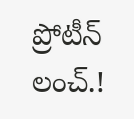ప్రోటీన్ లంచ్.!